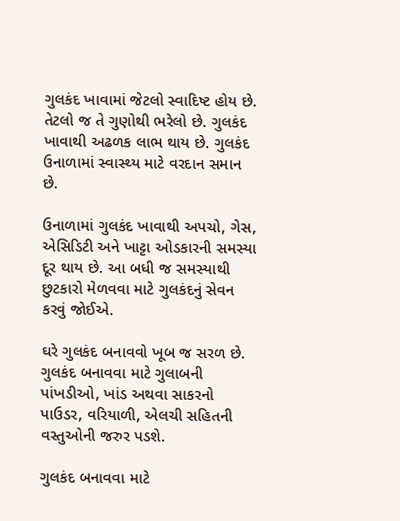ગુલકંદ ખાવામાં જેટલો સ્વાદિષ્ટ હોય છે. તેટલો જ તે ગુણોથી ભરેલો છે. ગુલકંદ ખાવાથી અઢળક લાભ થાય છે. ગુલકંદ ઉનાળામાં સ્વાસ્થ્ય માટે વરદાન સમાન છે.

ઉનાળામાં ગુલકંદ ખાવાથી અપચો, ગેસ, એસિડિટી અને ખાટ્ટા ઓડકારની સમસ્યા દૂર થાય છે. આ બધી જ સમસ્યાથી છુટકારો મેળવવા માટે ગુલકંદનું સેવન કરવું જોઈએ.

ઘરે ગુલકંદ બનાવવો ખૂબ જ સરળ છે. ગુલકંદ બનાવવા માટે ગુલાબની પાંખડીઓ, ખાંડ અથવા સાકરનો પાઉડર, વરિયાળી, એલચી સહિતની વસ્તુઓની જરુર પડશે.

ગુલકંદ બનાવવા માટે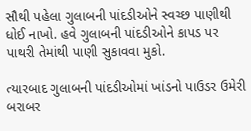સૌથી પહેલા ગુલાબની પાંદડીઓને સ્વચ્છ પાણીથી ધોઈ નાખો. હવે ગુલાબની પાંદડીઓને કાપડ પર પાથરી તેમાંથી પાણી સુકાવવા મુકો.

ત્યારબાદ ગુલાબની પાંદડીઓમાં ખાંડનો પાઉડર ઉમેરી બરાબર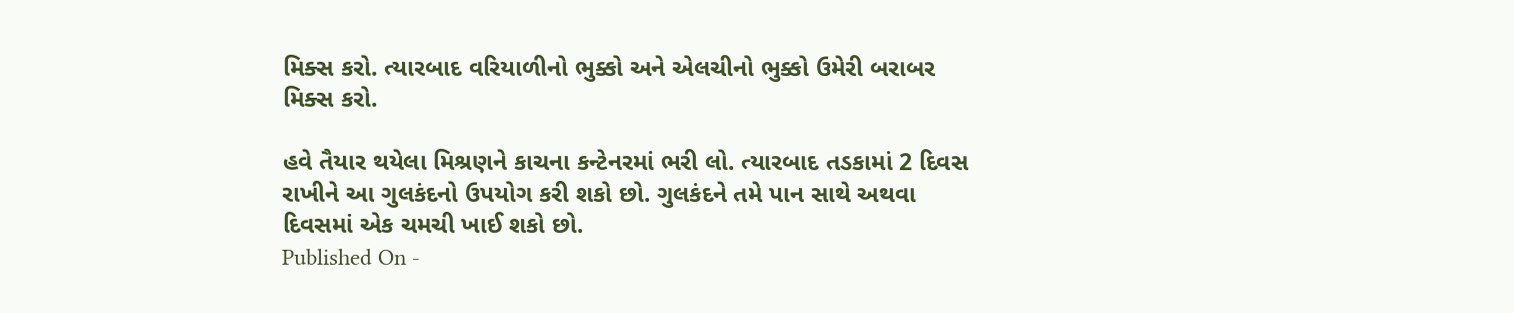મિક્સ કરો. ત્યારબાદ વરિયાળીનો ભુક્કો અને એલચીનો ભુક્કો ઉમેરી બરાબર મિક્સ કરો.

હવે તૈયાર થયેલા મિશ્રણને કાચના કન્ટેનરમાં ભરી લો. ત્યારબાદ તડકામાં 2 દિવસ રાખીને આ ગુલકંદનો ઉપયોગ કરી શકો છો. ગુલકંદને તમે પાન સાથે અથવા દિવસમાં એક ચમચી ખાઈ શકો છો.
Published On -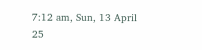7:12 am, Sun, 13 April 25